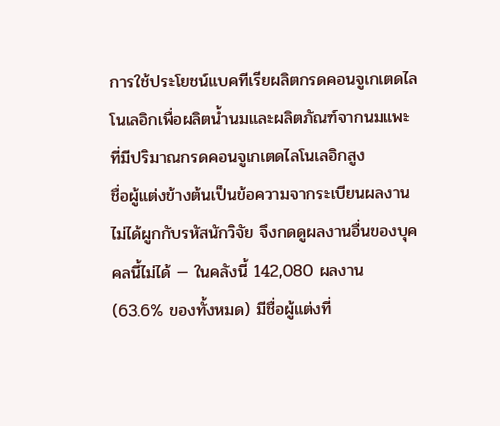การใช้ประโยชน์แบคทีเรียผลิตกรดคอนจูเกเตดไลโนเลอิกเพื่อผลิตน้ำนมและผลิตภัณฑ์จากนมแพะที่มีปริมาณกรดคอนจูเกเตดไลโนเลอิกสูง
ชื่อผู้แต่งข้างต้นเป็นข้อความจากระเบียนผลงาน ไม่ได้ผูกกับรหัสนักวิจัย จึงกดดูผลงานอื่นของบุคคลนี้ไม่ได้ — ในคลังนี้ 142,080 ผลงาน (63.6% ของทั้งหมด) มีชื่อผู้แต่งที่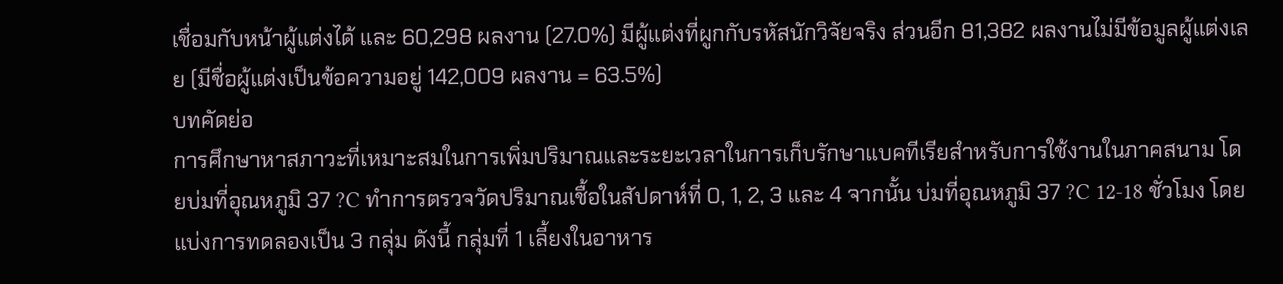เชื่อมกับหน้าผู้แต่งได้ และ 60,298 ผลงาน (27.0%) มีผู้แต่งที่ผูกกับรหัสนักวิจัยจริง ส่วนอีก 81,382 ผลงานไม่มีข้อมูลผู้แต่งเลย (มีชื่อผู้แต่งเป็นข้อความอยู่ 142,009 ผลงาน = 63.5%)
บทคัดย่อ
การศึกษาหาสภาวะที่เหมาะสมในการเพิ่มปริมาณและระยะเวลาในการเก็บรักษาแบคทีเรียสำหรับการใช้งานในภาคสนาม โดยบ่มที่อุณหภูมิ 37 ?C ทำการตรวจวัดปริมาณเชื้อในสัปดาห์ที่ 0, 1, 2, 3 และ 4 จากนั้น บ่มที่อุณหภูมิ 37 ?C 12-18 ชั่วโมง โดยแบ่งการทดลองเป็น 3 กลุ่ม ดังนี้ กลุ่มที่ 1 เลี้ยงในอาหาร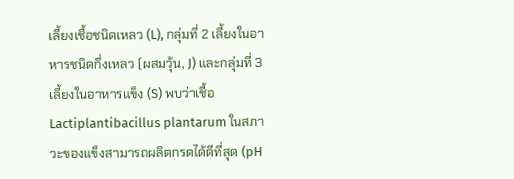เลี้ยงเชื้อชนิดเหลว (L), กลุ่มที่ 2 เลี้ยงในอาหารชนิดกึ่งเหลว (ผสมวุ้น, J) และกลุ่มที่ 3 เลี้ยงในอาหารแข็ง (S) พบว่าเชื้อ Lactiplantibacillus plantarum ในสภาวะของแข็งสามารถผลิตกรดได้ดีที่สุด (pH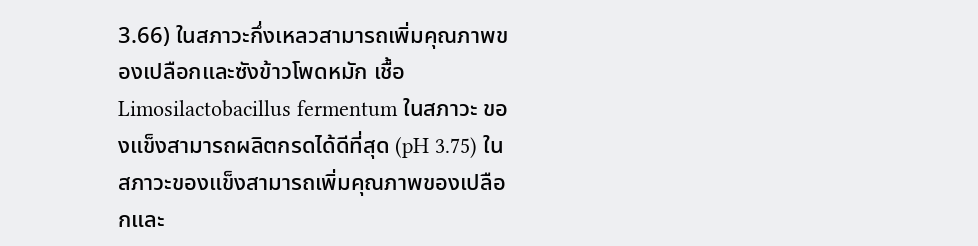3.66) ในสภาวะกึ่งเหลวสามารถเพิ่มคุณภาพของเปลือกและซังข้าวโพดหมัก เชื้อ Limosilactobacillus fermentum ในสภาวะ ของแข็งสามารถผลิตกรดได้ดีที่สุด (pH 3.75) ในสภาวะของแข็งสามารถเพิ่มคุณภาพของเปลือกและ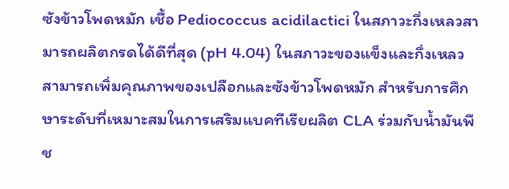ซังข้าวโพดหมัก เชื้อ Pediococcus acidilactici ในสภาวะกึ่งเหลวสามารถผลิตกรดได้ดีที่สุด (pH 4.04) ในสภาวะของแข็งและกึ่งเหลว สามารถเพิ่มคุณภาพของเปลือกและซังข้าวโพดหมัก สำหรับการศึกษาระดับที่เหมาะสมในการเสริมแบคทีเรียผลิต CLA ร่วมกับน้ำมันพืช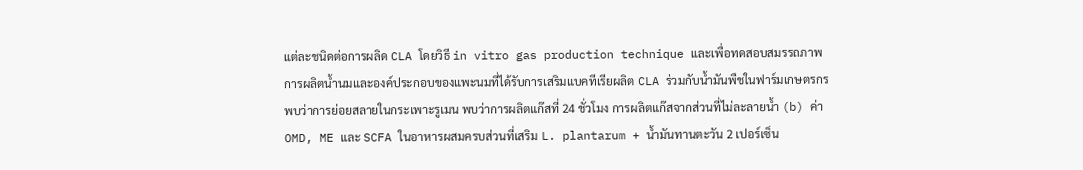แต่ละชนิดต่อการผลิด CLA โดยวิธี in vitro gas production technique และเพื่อทดสอบสมรรถภาพการผลิตน้ำนมและองค์ประกอบของแพะนมที่ได้รับการเสริมแบคทีเรียผลิต CLA ร่วมกับน้ำมันพืชในฟาร์มเกษตรกร พบว่าการย่อยสลายในกระเพาะรูเมน พบว่าการผลิตแก๊สที่ 24 ชั่วโมง การผลิตแก๊สจากส่วนที่ไม่ละลายน้ำ (b) ค่า OMD, ME และ SCFA ในอาหารผสมครบส่วนที่เสริม L. plantarum + น้ำมันทานตะวัน 2 เปอร์เซ็น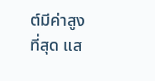ต์มีค่าสูงที่สุด แส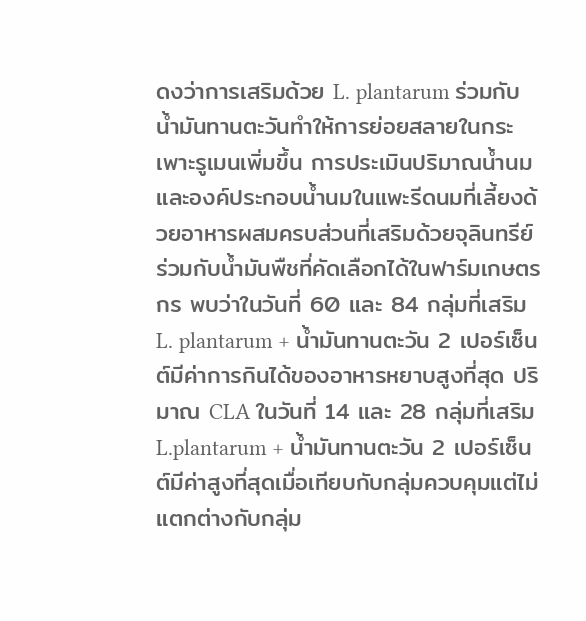ดงว่าการเสริมด้วย L. plantarum ร่วมกับน้ำมันทานตะวันทำให้การย่อยสลายในกระเพาะรูเมนเพิ่มขึ้น การประเมินปริมาณน้ำนมและองค์ประกอบน้ำนมในแพะรีดนมที่เลี้ยงด้วยอาหารผสมครบส่วนที่เสริมด้วยจุลินทรีย์ร่วมกับน้ำมันพืชที่คัดเลือกได้ในฟาร์มเกษตรกร พบว่าในวันที่ 60 และ 84 กลุ่มที่เสริม L. plantarum + น้ำมันทานตะวัน 2 เปอร์เซ็นต์มีค่าการกินได้ของอาหารหยาบสูงที่สุด ปริมาณ CLA ในวันที่ 14 และ 28 กลุ่มที่เสริม L.plantarum + น้ำมันทานตะวัน 2 เปอร์เซ็นต์มีค่าสูงที่สุดเมื่อเทียบกับกลุ่มควบคุมแต่ไม่แตกต่างกับกลุ่ม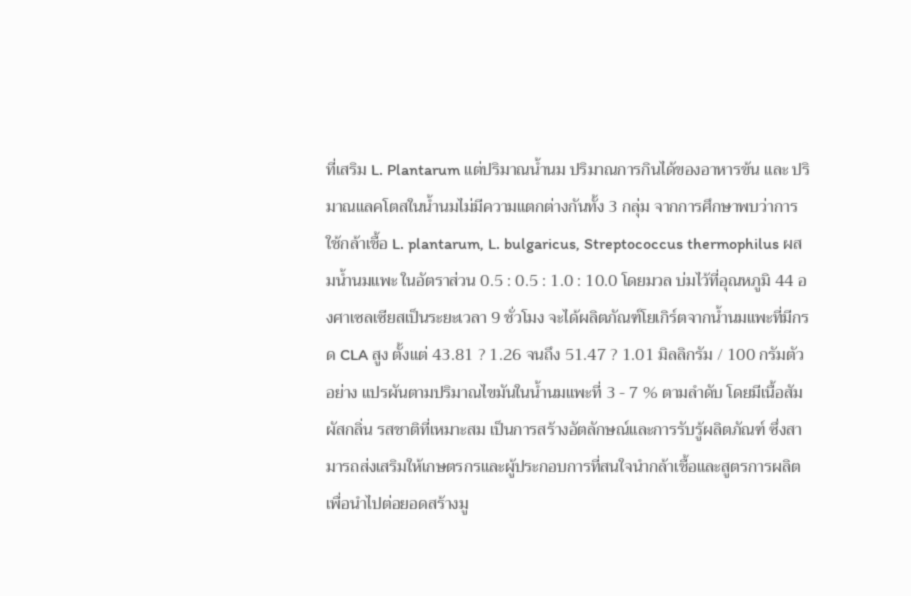ที่เสริม L. Plantarum แต่ปริมาณน้ำนม ปริมาณการกินได้ของอาหารข้น และ ปริมาณแลคโตสในน้ำนมไม่มีความแตกต่างกันทั้ง 3 กลุ่ม จากการศึกษาพบว่าการใช้กล้าเชื้อ L. plantarum, L. bulgaricus, Streptococcus thermophilus ผสมน้ำนมแพะ ในอัตราส่วน 0.5 : 0.5 : 1.0 : 10.0 โดยมวล บ่มไว้ที่อุณหภูมิ 44 องศาเซลเซียสเป็นระยะเวลา 9 ชั่วโมง จะได้ผลิตภัณฑ์โยเกิร์ตจากน้ำนมแพะที่มีกรด CLA สูง ตั้งแต่ 43.81 ? 1.26 จนถึง 51.47 ? 1.01 มิลลิกรัม / 100 กรัมตัวอย่าง แปรผันตามปริมาณไขมันในน้ำนมแพะที่ 3 - 7 % ตามลำดับ โดยมีเนื้อสัมผัสกลิ่น รสชาติที่เหมาะสม เป็นการสร้างอัตลักษณ์และการรับรู้ผลิตภัณฑ์ ซึ่งสามารถส่งเสริมให้เกษตรกรและผู้ประกอบการที่สนใจนำกล้าเชื้อและสูตรการผลิต เพื่อนำไปต่อยอดสร้างมู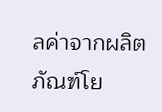ลค่าจากผลิตภัณฑ์โย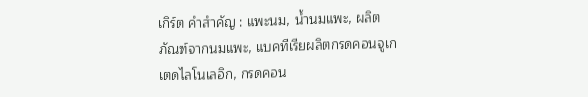เกิร์ต คำสำคัญ : แพะนม, น้ำนมแพะ, ผลิตภัณฑ์จากนมแพะ, แบคทีเรียผลิตกรดคอนจูเกเตดไลโนเลอิก, กรดคอน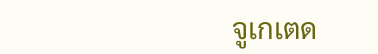จูเกเตด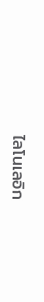ไลโนเลอิก